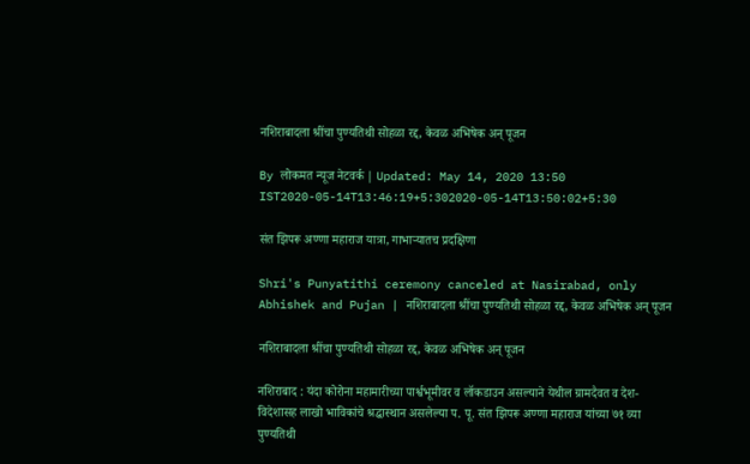नशिराबादला श्रींचा पुण्यतिथी सोहळा रद्द, केवळ अभिषेक अन् पूजन

By लोकमत न्यूज नेटवर्क | Updated: May 14, 2020 13:50 IST2020-05-14T13:46:19+5:302020-05-14T13:50:02+5:30

संत झिपरू अण्णा महाराज यात्रा, गाभाऱ्यातच प्रदक्षिणा

Shri's Punyatithi ceremony canceled at Nasirabad, only Abhishek and Pujan | नशिराबादला श्रींचा पुण्यतिथी सोहळा रद्द, केवळ अभिषेक अन् पूजन

नशिराबादला श्रींचा पुण्यतिथी सोहळा रद्द, केवळ अभिषेक अन् पूजन

नशिराबाद : यंदा कोरोना महामारीच्या पार्श्वभूमीवर व लॉकडाउन असल्याने येथील ग्रामदैवत व देश-विदेशासह लाखो भाविकांचे श्रद्धास्थान असलेल्या प. पू. संत झिपरू अण्णा महाराज यांच्या ७१ व्या पुण्यतिथी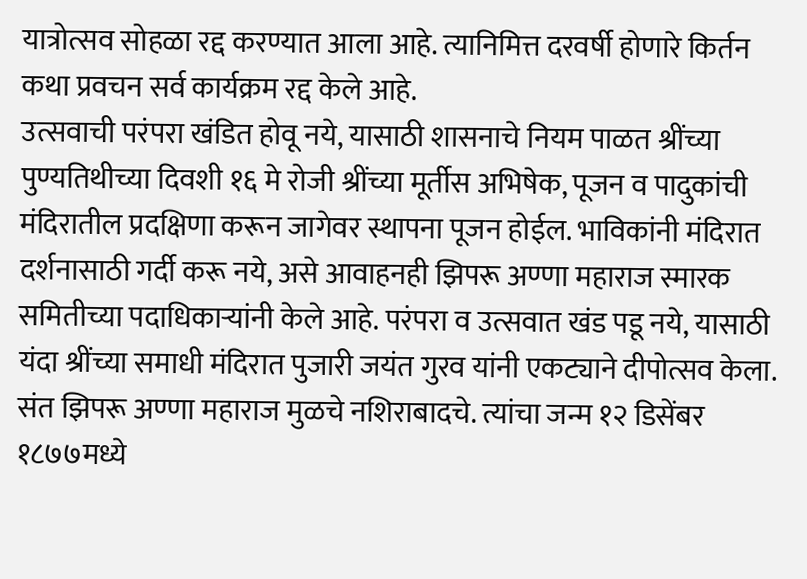यात्रोत्सव सोहळा रद्द करण्यात आला आहे. त्यानिमित्त दरवर्षी होणारे किर्तन कथा प्रवचन सर्व कार्यक्रम रद्द केले आहे.
उत्सवाची परंपरा खंडित होवू नये, यासाठी शासनाचे नियम पाळत श्रींच्या पुण्यतिथीच्या दिवशी १६ मे रोजी श्रींच्या मूर्तीस अभिषेक, पूजन व पादुकांची मंदिरातील प्रदक्षिणा करून जागेवर स्थापना पूजन होईल. भाविकांनी मंदिरात दर्शनासाठी गर्दी करू नये, असे आवाहनही झिपरू अण्णा महाराज स्मारक समितीच्या पदाधिकाऱ्यांनी केले आहे. परंपरा व उत्सवात खंड पडू नये, यासाठी यंदा श्रींच्या समाधी मंदिरात पुजारी जयंत गुरव यांनी एकट्याने दीपोत्सव केला.
संत झिपरू अण्णा महाराज मुळचे नशिराबादचे. त्यांचा जन्म १२ डिसेंबर १८७७मध्ये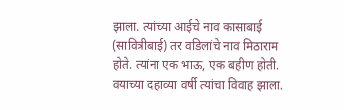झाला. त्यांच्या आईचे नाव कासाबाई (सावित्रीबाई) तर वडिलांचे नाव मिठाराम होते. त्यांना एक भाऊ, एक बहीण होती. वयाच्या दहाव्या वर्षी त्यांचा विवाह झाला.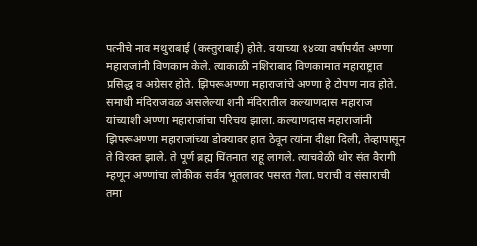पत्नीचे नाव मथुराबाई (कस्तुराबाई) होते. वयाच्या १४व्या वर्षापर्यंत अण्णा महाराजांनी विणकाम केले. त्याकाळी नशिराबाद विणकामात महाराष्ट्रात प्रसिद्ध व अग्रेसर होते. झिपरूअण्णा महाराजांचे अण्णा हे टोपण नाव होते. समाधी मंदिराजवळ असलेल्या शनी मंदिरातील कल्याणदास महाराज यांच्याशी अण्णा महाराजांचा परिचय झाला. कल्याणदास महाराजांनी झिपरूअण्णा महाराजांच्या डोक्यावर हात ठेवून त्यांना दीक्षा दिली, तेव्हापासून ते विरक्त झाले. ते पूर्ण ब्रह्म चिंतनात राहू लागले. त्याचवेळी थोर संत वैरागी म्हणून अण्णांचा लोकीक सर्वत्र भूतलावर पसरत गेला. घराची व संसाराची तमा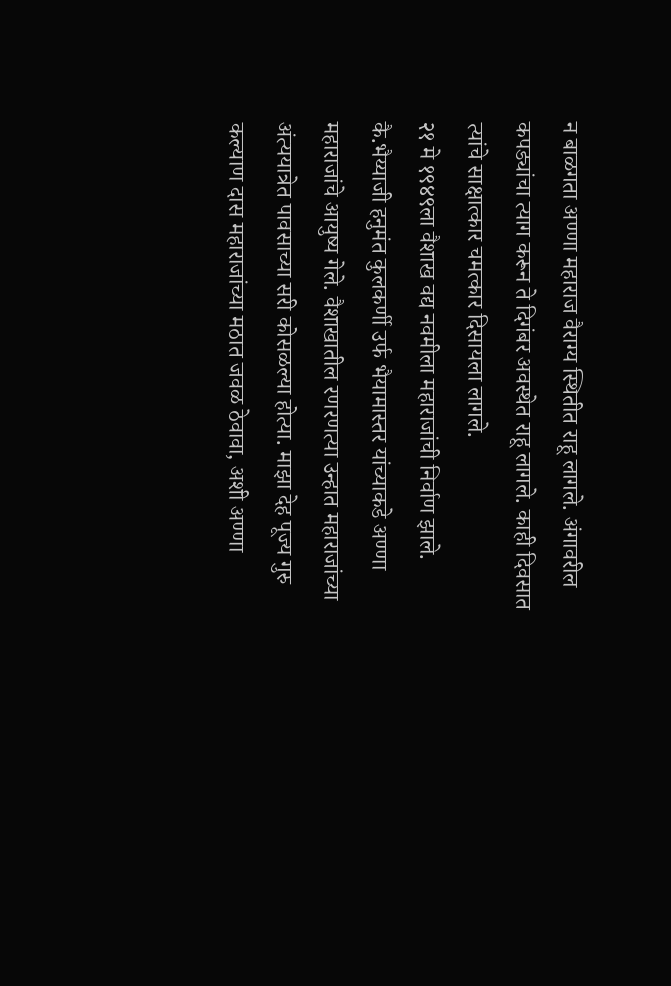न बाळगता अण्णा महाराज वैराग्य स्थितीत राहू लागले. अंगावरील कपड्यांचा त्याग करून ते दिगंबर अवस्थेत राहू लागले. काही दिवसात त्यांचे साक्षात्कार चमत्कार दिसायला लागले.
२१ मे १९४९ला वैशाख वद्य नवमीला महाराजांची निर्वाण झाले. कै.भैय्याजी हनुमंत कुलकर्णी उर्फ भैयामास्तर यांच्याकडे अण्णा महाराजांचे आयुष्य गेले. वैशाखातील रणरणत्या उन्हात महाराजांच्या अंत्ययात्रेत पावसाच्या सरी कोसळल्या होत्या. माझा देह पूज्य गुरु कल्याण दास महाराजांच्या मठात जवळ ठेवावा, अशी अण्णा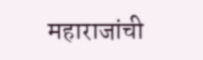महाराजांची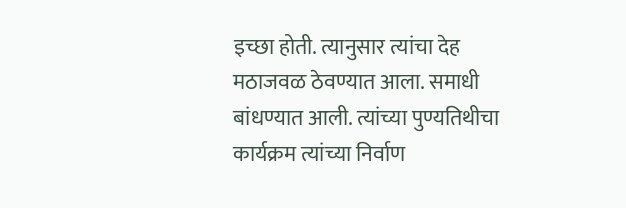इच्छा होती. त्यानुसार त्यांचा देह मठाजवळ ठेवण्यात आला. समाधी बांधण्यात आली. त्यांच्या पुण्यतिथीचा कार्यक्रम त्यांच्या निर्वाण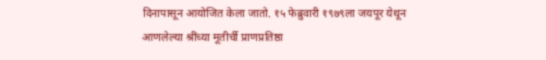दिनापासून आयोजित केला जातो. १५ फेब्रुवारी १९७९ला जयपूर येथून आणलेल्या श्रींच्या मूतीर्ची प्राणप्रतिष्ठा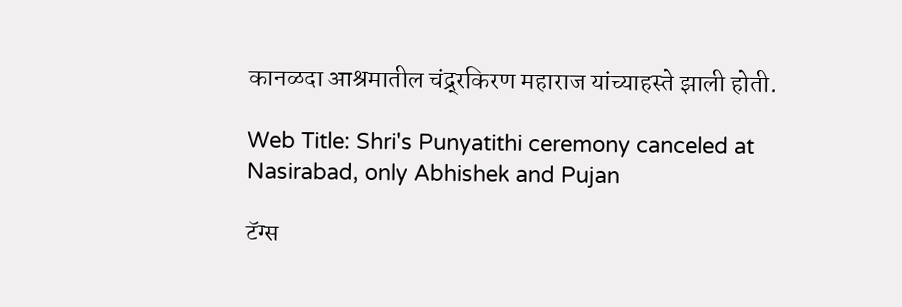कानळदा आश्रमातील चंद्र्रकिरण महाराज यांच्याहस्ते झाली होती.

Web Title: Shri's Punyatithi ceremony canceled at Nasirabad, only Abhishek and Pujan

टॅग्स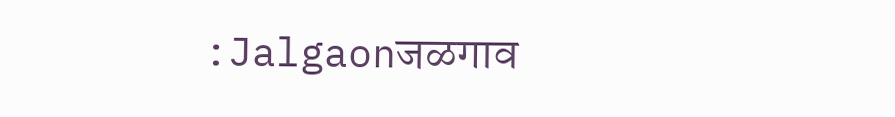:Jalgaonजळगाव